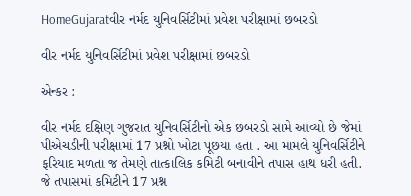HomeGujaratવીર નર્મદ યુનિવર્સિટીમાં પ્રવેશ પરીક્ષામાં છબરડો

વીર નર્મદ યુનિવર્સિટીમાં પ્રવેશ પરીક્ષામાં છબરડો

એન્કર :

વીર નર્મદ દક્ષિણ ગુજરાત યુનિવર્સિટીનો એક છબરડો સામે આવ્યો છે જેમાં પીએચડીની પરીક્ષામાં 17 પ્રશ્નો ખોટા પૂછયા હતા . આ મામલે યુનિવર્સિટીને ફરિયાદ મળતા જ તેમણે તાત્કાલિક કમિટી બનાવીને તપાસ હાથ ધરી હતી. જે તપાસમાં કમિટીને 17 પ્રશ્ન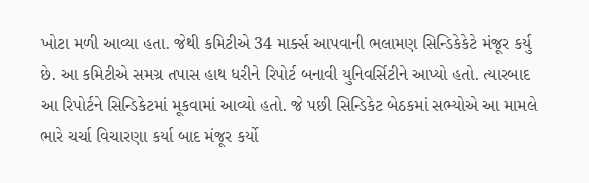ખોટા મળી આવ્યા હતા. જેથી કમિટીએ 34 માર્ક્સ આપવાની ભલામણ સિન્ડિકેકેટે મંજૂર કર્યુ છે. આ કમિટીએ સમગ્ર તપાસ હાથ ધરીને રિપોર્ટ બનાવી યુનિવર્સિટીને આપ્યો હતો. ત્યારબાદ આ રિપોર્ટને સિન્ડિકેટમાં મૂકવામાં આવ્યો હતો. જે પછી સિન્ડિકેટ બેઠકમાં સભ્યોએ આ મામલે ભારે ચર્ચા વિચારણા કર્યા બાદ મંજૂર કર્યો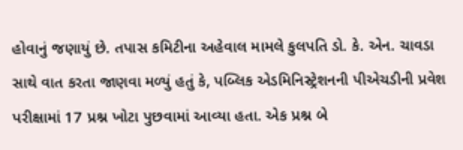હોવાનું જણાયું છે. તપાસ કમિટીના અહેવાલ મામલે કુલપતિ ડો. કે. એન. ચાવડા સાથે વાત કરતા જાણવા મળ્યું હતું કે, પબ્લિક એડમિનિસ્ટ્રેશનની પીએચડીની પ્રવેશ પરીક્ષામાં 17 પ્રશ્ન ખોટા પુછવામાં આવ્યા હતા. એક પ્રશ્ન બે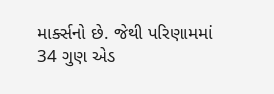માર્ક્સનો છે. જેથી પરિણામમાં 34 ગુણ એડ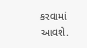કરવામાં આવશે.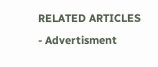RELATED ARTICLES
- Advertisment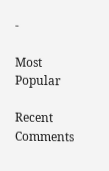-

Most Popular

Recent Comments